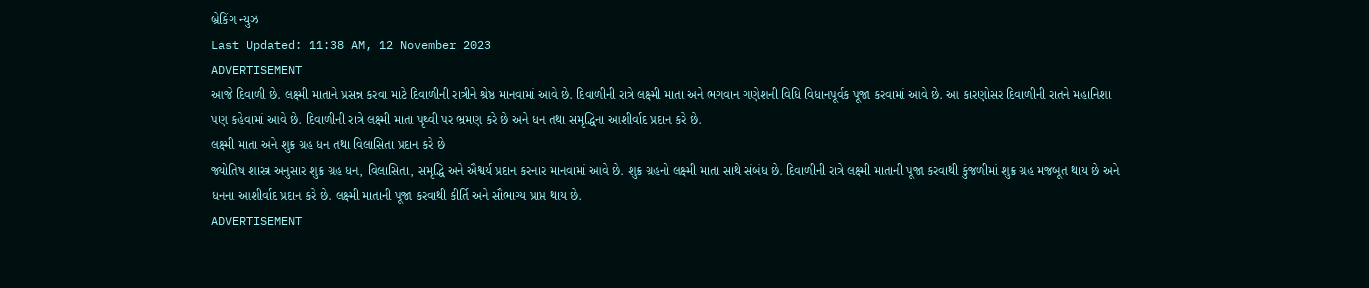બ્રેકિંગ ન્યુઝ
Last Updated: 11:38 AM, 12 November 2023
ADVERTISEMENT
આજે દિવાળી છે. લક્ષ્મી માતાને પ્રસન્ન કરવા માટે દિવાળીની રાત્રીને શ્રેષ્ઠ માનવામાં આવે છે. દિવાળીની રાત્રે લક્ષ્મી માતા અને ભગવાન ગણેશની વિધિ વિધાનપૂર્વક પૂજા કરવામાં આવે છે. આ કારણોસર દિવાળીની રાતને મહાનિશા પણ કહેવામાં આવે છે. દિવાળીની રાત્રે લક્ષ્મી માતા પૃથ્વી પર ભ્રમણ કરે છે અને ધન તથા સમૃદ્ધિના આશીર્વાદ પ્રદાન કરે છે.
લક્ષ્મી માતા અને શુક્ર ગ્રહ ધન તથા વિલાસિતા પ્રદાન કરે છે
જ્યોતિષ શાસ્ત્ર અનુસાર શુક્ર ગ્રહ ધન, વિલાસિતા, સમૃદ્ધિ અને ઐશ્વર્ય પ્રદાન કરનાર માનવામાં આવે છે. શુક્ર ગ્રહનો લક્ષ્મી માતા સાથે સંબંધ છે. દિવાળીની રાત્રે લક્ષ્મી માતાની પૂજા કરવાથી કુંજળીમાં શુક્ર ગ્રહ મજબૂત થાય છે અને ધનના આશીર્વાદ પ્રદાન કરે છે. લક્ષ્મી માતાની પૂજા કરવાથી કીર્તિ અને સૌભાગ્ય પ્રાપ્ત થાય છે.
ADVERTISEMENT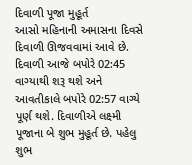દિવાળી પૂજા મુહૂર્ત
આસો મહિનાની અમાસના દિવસે દિવાળી ઊજવવામાં આવે છે. દિવાળી આજે બપોરે 02:45 વાગ્યાથી શરૂ થશે અને આવતીકાલે બપોરે 02:57 વાગ્યે પૂર્ણ થશે. દિવાળીએ લક્ષ્મી પૂજાના બે શુભ મુહૂર્ત છે. પહેલુ શુભ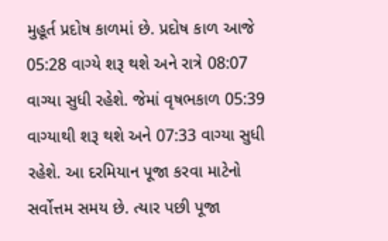મુહૂર્ત પ્રદોષ કાળમાં છે. પ્રદોષ કાળ આજે 05:28 વાગ્યે શરૂ થશે અને રાત્રે 08:07 વાગ્યા સુધી રહેશે. જેમાં વૃષભકાળ 05:39 વાગ્યાથી શરૂ થશે અને 07:33 વાગ્યા સુધી રહેશે. આ દરમિયાન પૂજા કરવા માટેનો સર્વોત્તમ સમય છે. ત્યાર પછી પૂજા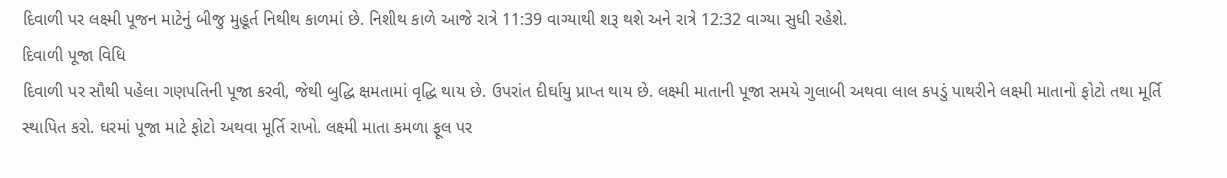દિવાળી પર લક્ષ્મી પૂજન માટેનું બીજુ મુહૂર્ત નિથીથ કાળમાં છે. નિશીથ કાળે આજે રાત્રે 11:39 વાગ્યાથી શરૂ થશે અને રાત્રે 12:32 વાગ્યા સુધી રહેશે.
દિવાળી પૂજા વિધિ
દિવાળી પર સૌથી પહેલા ગણપતિની પૂજા કરવી, જેથી બુદ્ધિ ક્ષમતામાં વૃદ્ધિ થાય છે. ઉપરાંત દીર્ઘાયુ પ્રાપ્ત થાય છે. લક્ષ્મી માતાની પૂજા સમયે ગુલાબી અથવા લાલ કપડું પાથરીને લક્ષ્મી માતાનો ફોટો તથા મૂર્તિ સ્થાપિત કરો. ઘરમાં પૂજા માટે ફોટો અથવા મૂર્તિ રાખો. લક્ષ્મી માતા કમળા ફૂલ પર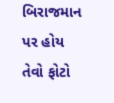બિરાજમાન પર હોય તેવો ફોટો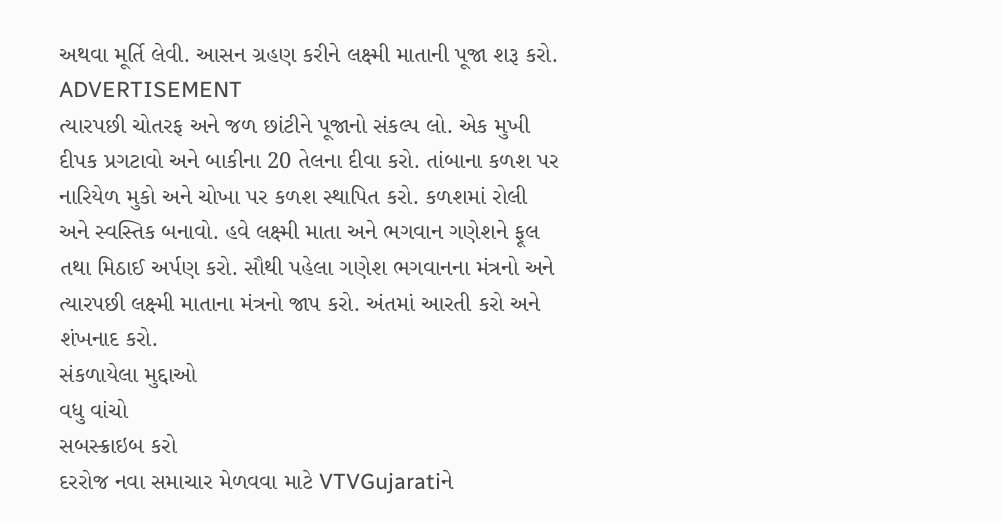અથવા મૂર્તિ લેવી. આસન ગ્રહણ કરીને લક્ષ્મી માતાની પૂજા શરૂ કરો.
ADVERTISEMENT
ત્યારપછી ચોતરફ અને જળ છાંટીને પૂજાનો સંકલ્પ લો. એક મુખી દીપક પ્રગટાવો અને બાકીના 20 તેલના દીવા કરો. તાંબાના કળશ પર નારિયેળ મુકો અને ચોખા પર કળશ સ્થાપિત કરો. કળશમાં રોલી અને સ્વસ્તિક બનાવો. હવે લક્ષ્મી માતા અને ભગવાન ગણેશને ફૂલ તથા મિઠાઈ અર્પણ કરો. સૌથી પહેલા ગણેશ ભગવાનના મંત્રનો અને ત્યારપછી લક્ષ્મી માતાના મંત્રનો જાપ કરો. અંતમાં આરતી કરો અને શંખનાદ કરો.
સંકળાયેલા મુદ્દાઓ
વધુ વાંચો
સબસ્ક્રાઇબ કરો
દરરોજ નવા સમાચાર મેળવવા માટે VTVGujaratiને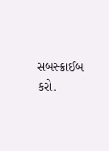સબસ્ક્રાઈબ કરો.